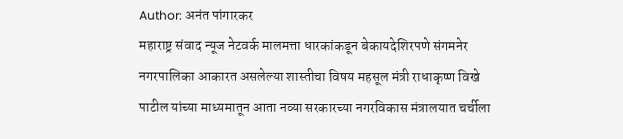Author: अनंत पांगारकर
महाराष्ट्र संवाद न्यूज नेटवर्क मालमत्ता धारकांकडून बेकायदेशिरपणे संगमनेर नगरपालिका आकारत असलेल्या शास्तीचा विषय महसूल मंत्री राधाकृष्ण विखे पाटील यांच्या माध्यमातून आता नव्या सरकारच्या नगरविकास मंत्रालयात चर्चीला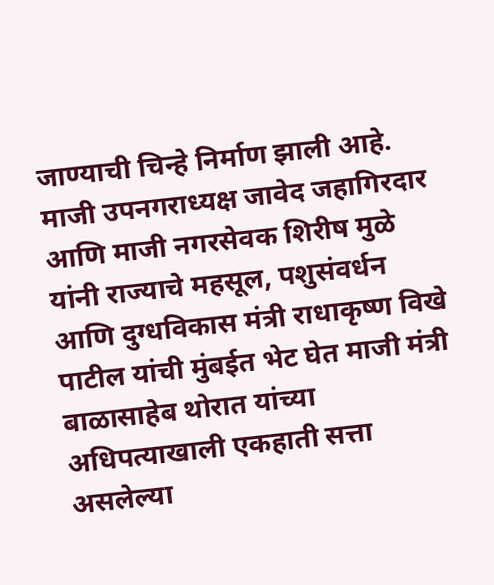जाण्याची चिन्हे निर्माण झाली आहे. माजी उपनगराध्यक्ष जावेद जहागिरदार आणि माजी नगरसेवक शिरीष मुळे यांनी राज्याचे महसूल, पशुसंवर्धन आणि दुग्धविकास मंत्री राधाकृष्ण विखे पाटील यांची मुंबईत भेट घेत माजी मंत्री बाळासाहेब थोरात यांच्या अधिपत्याखाली एकहाती सत्ता असलेल्या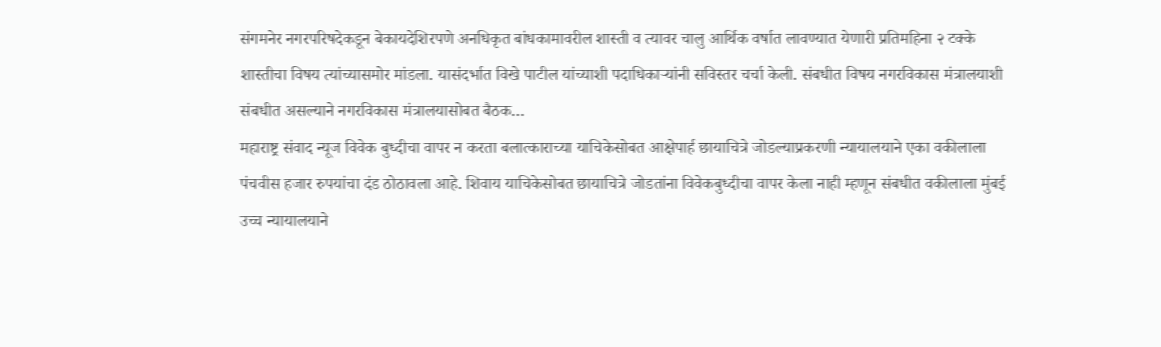संगमनेर नगरपरिषदेकडून बेकायदेशिरपणे अनधिकृत बांधकामावरील शास्ती व त्यावर चालु आर्थिक वर्षात लावण्यात येणारी प्रतिमहिना २ टक्के शास्तीचा विषय त्यांच्यासमोर मांडला. यासंदर्भात विखे पाटील यांच्याशी पदाधिकाऱ्यांनी सविस्तर चर्चा केली. संबधीत विषय नगरविकास मंत्रालयाशी संबधीत असल्याने नगरविकास मंत्रालयासोबत बैठक…
महाराष्ट्र संवाद न्यूज विवेक बुध्दीचा वापर न करता बलात्काराच्या याचिकेसोबत आक्षेपार्ह छायाचित्रे जोडल्याप्रकरणी न्यायालयाने एका वकीलाला पंचवीस हजार रुपयांचा दंड ठोठावला आहे. शिवाय याचिकेसोबत छायाचित्रे जोडतांना विवेकबुध्दीचा वापर केला नाही म्हणून संबधीत वकीलाला मुंबई उच्च न्यायालयाने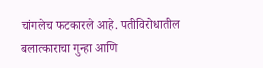चांगलेच फटकारले आहे. पतीविरोधातील बलात्काराचा गुन्हा आणि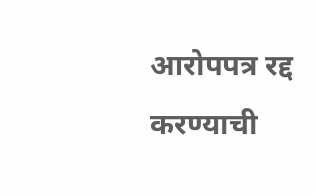आरोपपत्र रद्द करण्याची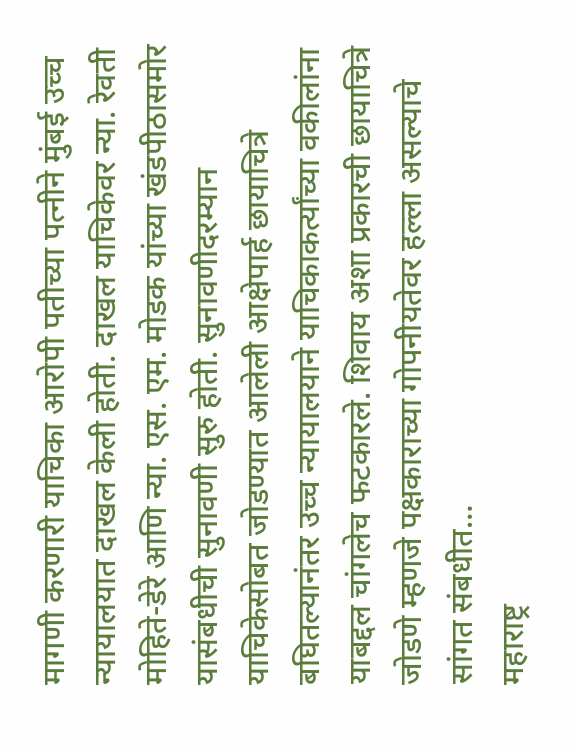मागणी करणारी याचिका आरोपी पतीच्या पत्नीने मुंबई उच्च न्यायालयात दाखल केली होती. दाखल याचिकेवर न्या. रेवती मोहिते-डेरे आणि न्या. एस. एम. मोडक यांच्या खंडपीठासमोर यासंबधीची सुनावणी सुरु होती. सुनावणीदरम्यान याचिकेसोबत जोडण्यात आलेली आक्षेपार्ह छायाचित्रे बघितल्यानंतर उच्च न्यायालयाने याचिकाकर्त्यांच्या वकीलांना याबद्दल चांगलेच फटकारले. शिवाय अशा प्रकारची छायाचित्रे जोडणे म्हणजे पक्षकाराच्या गोपनीयतेवर हल्ला असल्याचे सांगत संबधीत…
महाराष्ट्र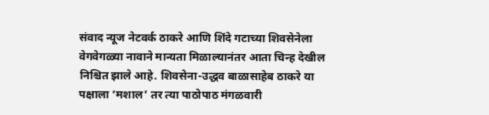संवाद न्यूज नेटवर्क ठाकरे आणि शिंदे गटाच्या शिवसेनेला वेगवेगळ्या नावाने मान्यता मिळाल्यानंतर आता चिन्ह देखील निश्चित झाले आहे. शिवसेना-उद्धव बाळासाहेब ठाकरे या पक्षाला ‘मशाल’ तर त्या पाठोपाठ मंगळवारी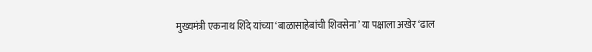मुख्यमंत्री एकनाथ शिंदे यांच्या ‘बाळासाहेबांची शिवसेना’ या पक्षाला अखेर ‘ढाल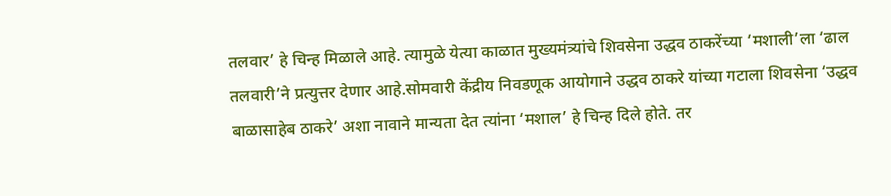तलवार’ हे चिन्ह मिळाले आहे. त्यामुळे येत्या काळात मुख्यमंत्र्यांचे शिवसेना उद्धव ठाकरेंच्या ‘मशाली’ला ‘ढाल तलवारी’ने प्रत्युत्तर देणार आहे.सोमवारी केंद्रीय निवडणूक आयोगाने उद्धव ठाकरे यांच्या गटाला शिवसेना ‘उद्धव बाळासाहेब ठाकरे’ अशा नावाने मान्यता देत त्यांना ‘मशाल’ हे चिन्ह दिले होते. तर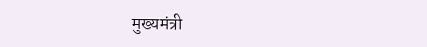मुख्यमंत्री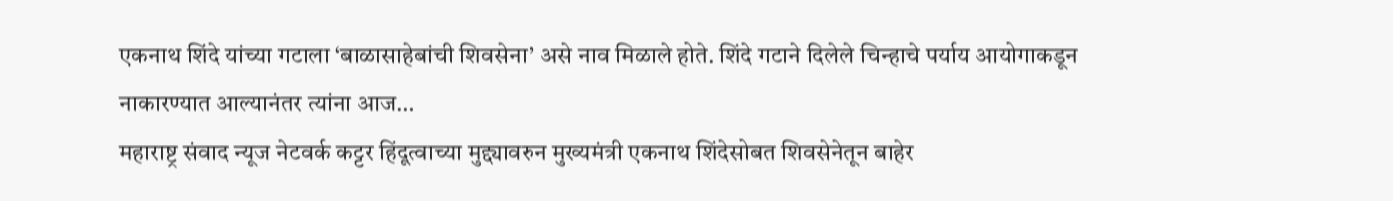एकनाथ शिंदे यांच्या गटाला ‘बाळासाहेबांची शिवसेना’ असे नाव मिळाले होते. शिंदे गटाने दिलेले चिन्हाचे पर्याय आयोगाकडून नाकारण्यात आल्यानंतर त्यांना आज…
महाराष्ट्र संवाद न्यूज नेटवर्क कट्टर हिंदूत्वाच्या मुद्द्यावरुन मुख्यमंत्री एकनाथ शिंदेसोबत शिवसेनेतून बाहेर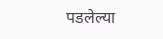पडलेल्या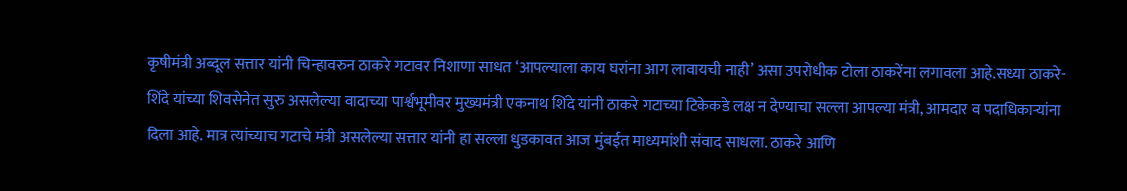कृषीमंत्री अब्दूल सत्तार यांनी चिन्हावरुन ठाकरे गटावर निशाणा साधत ‘आपल्याला काय घरांना आग लावायची नाही’ असा उपरोधीक टोला ठाकरेंना लगावला आहे.सध्या ठाकरे-शिंदे यांच्या शिवसेनेत सुरु असलेल्या वादाच्या पार्श्वभूमीवर मुख्यमंत्री एकनाथ शिंदे यांनी ठाकरे गटाच्या टिकेकडे लक्ष न देण्याचा सल्ला आपल्या मंत्री, आमदार व पदाधिकाऱ्यांना दिला आहे. मात्र त्यांच्याच गटाचे मंत्री असलेल्या सत्तार यांनी हा सल्ला धुडकावत आज मुंबईत माध्यमांशी संवाद साधला. ठाकरे आणि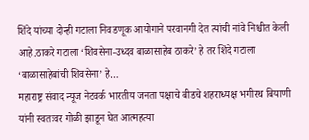शिंदे यांच्या दोन्ही गटाला निवडणूक आयोगाने परवानगी देत त्यांची नांवे निश्चीत केली आहे.ठाकरे गटाला ‘शिवसेना-उध्दव बाळासाहेब ठाकरे’ हे तर शिंदे गटाला ‘बाळासाहेबांची शिवसेना’ हे…
महाराष्ट्र संवाद न्यूज नेटवर्क भारतीय जनता पक्षाचे बीडचे शहराध्यक्ष भगीरथ बियाणी यांनी स्वतःवर गोळी झाडून घेत आत्महत्या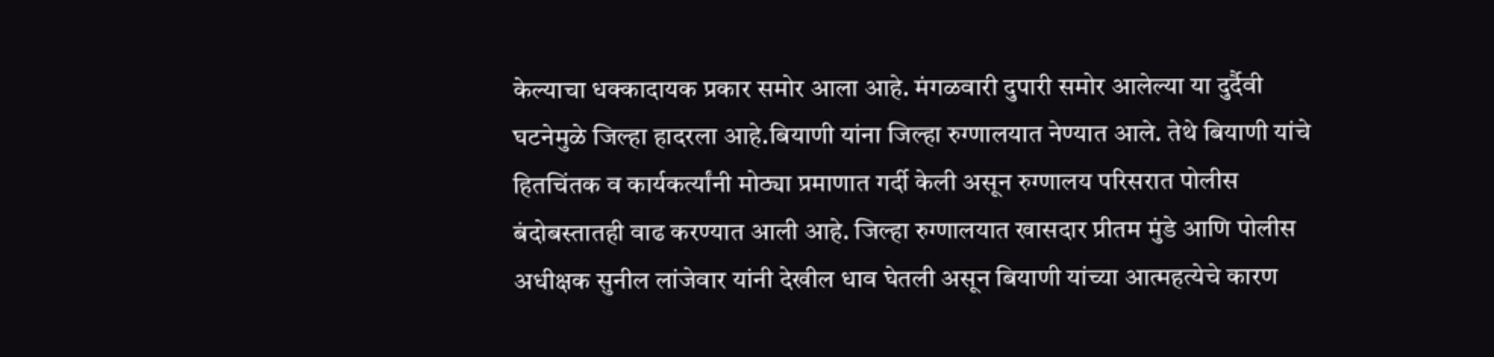केल्याचा धक्कादायक प्रकार समोर आला आहे. मंगळवारी दुपारी समोर आलेल्या या दुर्दैवी घटनेमुळे जिल्हा हादरला आहे.बियाणी यांना जिल्हा रुग्णालयात नेण्यात आले. तेथे बियाणी यांचे हितचिंतक व कार्यकर्त्यांनी मोठ्या प्रमाणात गर्दी केली असून रुग्णालय परिसरात पोलीस बंदोबस्तातही वाढ करण्यात आली आहे. जिल्हा रुग्णालयात खासदार प्रीतम मुंडे आणि पोलीस अधीक्षक सुनील लांजेवार यांनी देखील धाव घेतली असून बियाणी यांच्या आत्महत्येचे कारण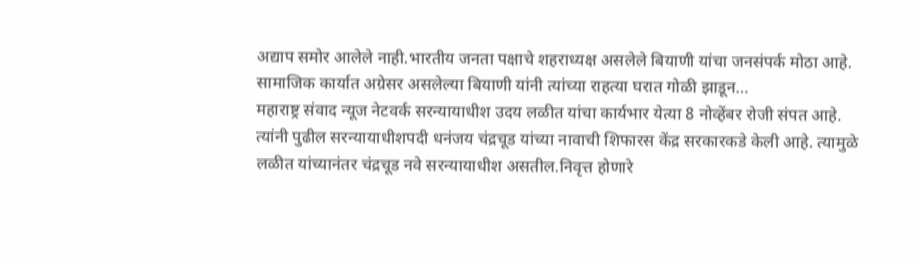अद्याप समोर आलेले नाही.भारतीय जनता पक्षाचे शहराध्यक्ष असलेले बियाणी यांचा जनसंपर्क मोठा आहे. सामाजिक कार्यात अग्रेसर असलेल्या बियाणी यांनी त्यांच्या राहत्या घरात गोळी झाडून…
महाराष्ट्र संवाद न्यूज नेटवर्क सरन्यायाधीश उदय लळीत यांचा कार्यभार येत्या 8 नोव्हेंबर रोजी संपत आहे. त्यांनी पुढील सरन्यायाधीशपदी धनंजय चंद्रचूड यांच्या नावाची शिफारस केंद्र सरकारकडे केली आहे. त्यामुळे लळीत यांच्यानंतर चंद्रचूड नवे सरन्यायाधीश असतील.निवृत्त होणारे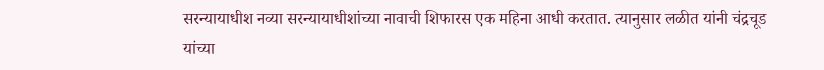सरन्यायाधीश नव्या सरन्यायाधीशांच्या नावाची शिफारस एक महिना आधी करतात. त्यानुसार लळीत यांनी चंद्रचूड यांच्या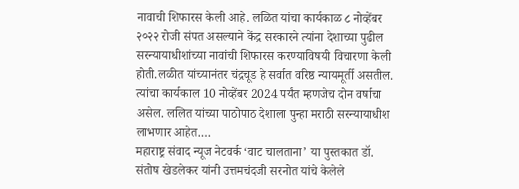नावाची शिफारस केली आहे. लळित यांचा कार्यकाळ ८ नोव्हेंबर २०२२ रोजी संपत असल्याने केंद्र सरकारने त्यांना देशाच्या पुढील सरन्यायाधीशांच्या नावांची शिफारस करण्याविषयी विचारणा केली होती.लळीत यांच्यानंतर चंद्रचूड हे सर्वात वरिष्ठ न्यायमूर्ती असतील. त्यांचा कार्यकाल 10 नोव्हेंबर 2024 पर्यंत म्हणजेच दोन वर्षाचा असेल. ललित यांच्या पाठोपाठ देशाला पुन्हा मराठी सरन्यायाधीश लाभणार आहेत.…
महाराष्ट्र संवाद न्यूज नेटवर्क ‘वाट चालताना’ या पुस्तकात डॉ. संतोष खेडलेकर यांनी उत्तमचंदजी सरनोत यांचे केलेले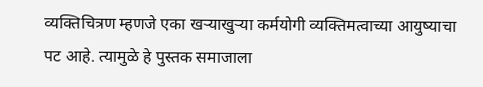व्यक्तिचित्रण म्हणजे एका खऱ्याखुऱ्या कर्मयोगी व्यक्तिमत्वाच्या आयुष्याचा पट आहे. त्यामुळे हे पुस्तक समाजाला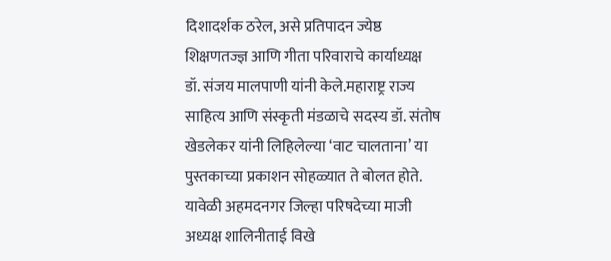दिशादर्शक ठरेल, असे प्रतिपादन ज्येष्ठ शिक्षणतज्ज्ञ आणि गीता परिवाराचे कार्याध्यक्ष डॉ. संजय मालपाणी यांनी केले.महाराष्ट्र राज्य साहित्य आणि संस्कृती मंडळाचे सदस्य डॉ. संतोष खेडलेकर यांनी लिहिलेल्या ‘वाट चालताना’ या पुस्तकाच्या प्रकाशन सोहळ्यात ते बोलत होते. यावेळी अहमदनगर जिल्हा परिषदेच्या माजी अध्यक्ष शालिनीताई विखे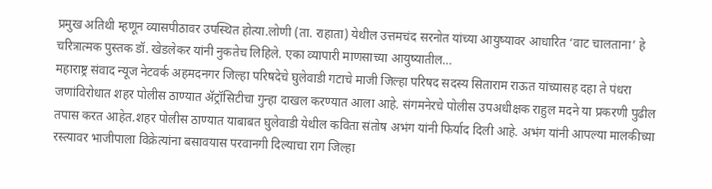प्रमुख अतिथी म्हणून व्यासपीठावर उपस्थित होत्या.लोणी (ता. राहाता) येथील उत्तमचंद सरनोत यांच्या आयुष्यावर आधारित ‘वाट चालताना’ हे चरित्रात्मक पुस्तक डॉ. खेडलेकर यांनी नुकतेच लिहिले. एका व्यापारी माणसाच्या आयुष्यातील…
महाराष्ट्र संवाद न्यूज नेटवर्क अहमदनगर जिल्हा परिषदेचे घुलेवाडी गटाचे माजी जिल्हा परिषद सदस्य सिताराम राऊत यांच्यासह दहा ते पंधरा जणांविरोधात शहर पोलीस ठाण्यात ॲट्रॉसिटीचा गुन्हा दाखल करण्यात आला आहे. संगमनेरचे पोलीस उपअधीक्षक राहुल मदने या प्रकरणी पुढील तपास करत आहेत.शहर पोलीस ठाण्यात याबाबत घुलेवाडी येथील कविता संतोष अभंग यांनी फिर्याद दिली आहे. अभंग यांनी आपल्या मालकीच्या रस्त्यावर भाजीपाला विक्रेत्यांना बसावयास परवानगी दिल्याचा राग जिल्हा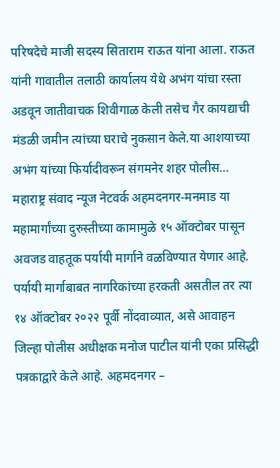परिषदेचे माजी सदस्य सिताराम राऊत यांना आला. राऊत यांनी गावातील तलाठी कार्यालय येथे अभंग यांचा रस्ता अडवून जातीवाचक शिवीगाळ केली तसेच गैर कायद्याची मंडळी जमीन त्यांच्या घराचे नुकसान केले.या आशयाच्या अभंग यांच्या फिर्यादीवरून संगमनेर शहर पोलीस…
महाराष्ट्र संवाद न्यूज नेटवर्क अहमदनगर-मनमाड या महामार्गांच्या दुरुस्तीच्या कामामुळे १५ ऑक्टोबर पासून अवजड वाहतूक पर्यायी मार्गाने वळविण्यात येणार आहे. पर्यायी मार्गाबाबत नागरिकांच्या हरकती असतील तर त्या १४ ऑक्टोबर २०२२ पूर्वी नोंदवाव्यात, असे आवाहन जिल्हा पोलीस अधीक्षक मनोज पाटील यांनी एका प्रसिद्धी पत्रकाद्वारे केले आहे. अहमदनगर –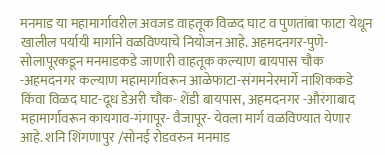मनमाड या महामार्गावरील अवजड वाहतूक विळद घाट व पुणतांबा फाटा येथून खालील पर्यायी मार्गाने वळविण्याचे नियोजन आहे. अहमदनगर-पुणे-सोलापूरकडून मनमाडकडे जाणारी वाहतूक कल्याण बायपास चौक -अहमदनगर कल्याण महामार्गावरून आळेफाटा-संगमनेरमार्गे नाशिककडे किंवा विळद घाट-दूध डेअरी चौक- शेंडी बायपास, अहमदनगर -औरंगाबाद महामार्गावरून कायगाव-गंगापूर- वैजापूर- येवला मार्ग वळविण्यात येणार आहे. शनि शिंगणापुर /सोनई रोडवरुन मनमाड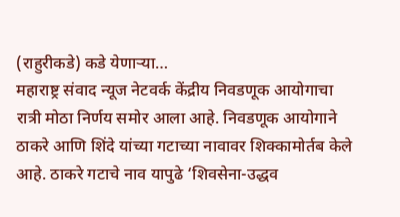(राहुरीकडे) कडे येणाऱ्या…
महाराष्ट्र संवाद न्यूज नेटवर्क केंद्रीय निवडणूक आयोगाचा रात्री मोठा निर्णय समोर आला आहे. निवडणूक आयोगाने ठाकरे आणि शिंदे यांच्या गटाच्या नावावर शिक्कामोर्तब केले आहे. ठाकरे गटाचे नाव यापुढे ‘शिवसेना-उद्धव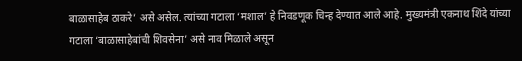बाळासाहेब ठाकरे’ असे असेल. त्यांच्या गटाला ‘मशाल’ हे निवडणूक चिन्ह देण्यात आले आहे. मुख्यमंत्री एकनाथ शिंदे यांच्या गटाला ‘बाळासाहेबांची शिवसेना’ असे नाव मिळाले असून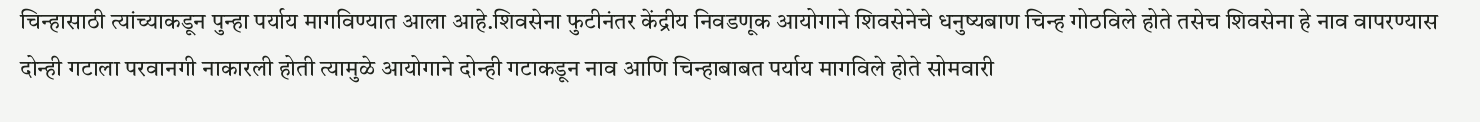चिन्हासाठी त्यांच्याकडून पुन्हा पर्याय मागविण्यात आला आहे.शिवसेना फुटीनंतर केंद्रीय निवडणूक आयोगाने शिवसेनेचे धनुष्यबाण चिन्ह गोठविले होते तसेच शिवसेना हे नाव वापरण्यास दोन्ही गटाला परवानगी नाकारली होती त्यामुळे आयोगाने दोन्ही गटाकडून नाव आणि चिन्हाबाबत पर्याय मागविले होते सोमवारी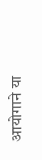आयोगाने या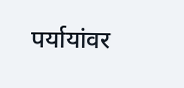पर्यायांवर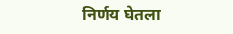निर्णय घेतला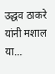उद्धव ठाकरे यांनी मशाल या…